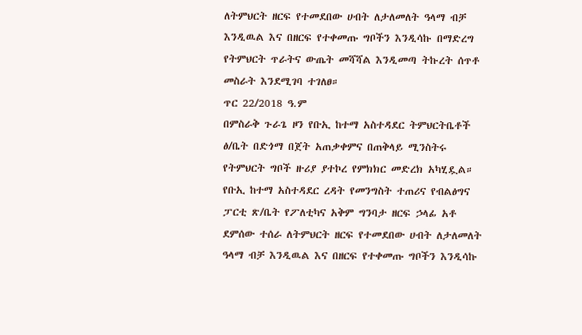ለትምህርት ዘርፍ የተመደበው ሀብት ለታለመለት ዓላማ ብቻ እንዲዉል እና በዘርፍ የተቀመጡ ግቦችን እንዲሳኩ በማድረግ የትምህርት ጥራትና ውጤት መሻሻል እንዲመጣ ትኩረት ሰጥቶ መስራት እንደሚገባ ተገለፀ።
ጥር 22/2018 ዓ.ም
በምስራቅ ጉራጌ ዞን የቡኢ ከተማ አስተዳደር ትምህርትቤቶች ፅ/ቤት በድጎማ በጀት አጠቃቀምና በጠቅላይ ሚንስትሩ የትምህርት ግቦች ዙሪያ ያተኮረ የምክክር መድረክ አካሂዷል።
የቡኢ ከተማ አስተዳደር ረዳት የመንግስት ተጠሪና የብልፅግና ፓርቲ ጽ/ቤት የፖለቲካና አቅም ግንባታ ዘርፍ ኃላፊ አቶ ደምሰው ተሰራ ለትምህርት ዘርፍ የተመደበው ሀብት ለታለመለት ዓላማ ብቻ እንዲዉል እና በዘርፍ የተቀመጡ ግቦችን እንዲሳኩ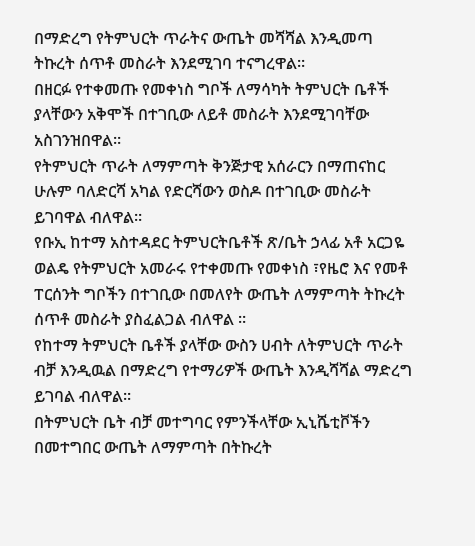በማድረግ የትምህርት ጥራትና ውጤት መሻሻል እንዲመጣ ትኩረት ሰጥቶ መስራት እንደሚገባ ተናግረዋል።
በዘርፉ የተቀመጡ የመቀነስ ግቦች ለማሳካት ትምህርት ቤቶች ያላቸውን አቅሞች በተገቢው ለይቶ መስራት እንደሚገባቸው አስገንዝበዋል።
የትምህርት ጥራት ለማምጣት ቅንጅታዊ አሰራርን በማጠናከር ሁሉም ባለድርሻ አካል የድርሻውን ወስዶ በተገቢው መስራት ይገባዋል ብለዋል።
የቡኢ ከተማ አስተዳደር ትምህርትቤቶች ጽ/ቤት ኃላፊ አቶ አርጋዬ ወልዴ የትምህርት አመራሩ የተቀመጡ የመቀነስ ፣የዜሮ እና የመቶ ፐርሰንት ግቦችን በተገቢው በመለየት ውጤት ለማምጣት ትኩረት ሰጥቶ መስራት ያስፈልጋል ብለዋል ።
የከተማ ትምህርት ቤቶች ያላቸው ውስን ሀብት ለትምህርት ጥራት ብቻ እንዲዉል በማድረግ የተማሪዎች ውጤት እንዲሻሻል ማድረግ ይገባል ብለዋል።
በትምህርት ቤት ብቻ መተግባር የምንችላቸው ኢኒሼቲቮችን በመተግበር ውጤት ለማምጣት በትኩረት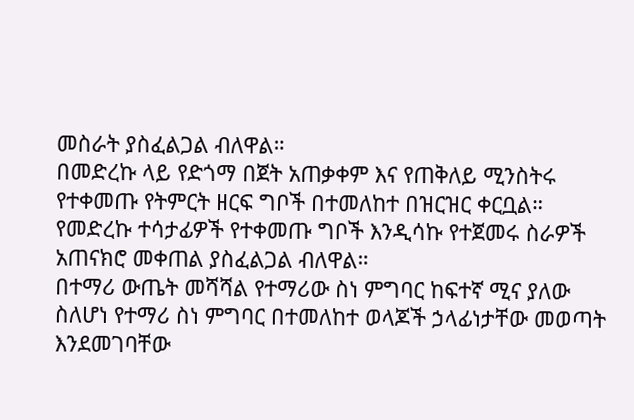መስራት ያስፈልጋል ብለዋል።
በመድረኩ ላይ የድጎማ በጀት አጠቃቀም እና የጠቅለይ ሚንስትሩ የተቀመጡ የትምርት ዘርፍ ግቦች በተመለከተ በዝርዝር ቀርቧል።
የመድረኩ ተሳታፊዎች የተቀመጡ ግቦች እንዲሳኩ የተጀመሩ ስራዎች አጠናክሮ መቀጠል ያስፈልጋል ብለዋል።
በተማሪ ውጤት መሻሻል የተማሪው ስነ ምግባር ከፍተኛ ሚና ያለው ስለሆነ የተማሪ ስነ ምግባር በተመለከተ ወላጆች ኃላፊነታቸው መወጣት እንደመገባቸው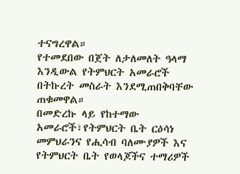ተናግረዋል።
የተመደበው በጀት ለታለመለት ዓላማ እንዲውል የትምህርት አመራሮች በትኩረት መስራት እንደሚጠበቅባቸው ጠቁመዋል።
በመድረኩ ላይ የከተማው አመራሮች፣የትምህርት ቤት ርዕሳነ መምህራንና የሒሳብ ባለሙያዎች እና የትምህርት ቤት የወላጆችና ተማሪዎች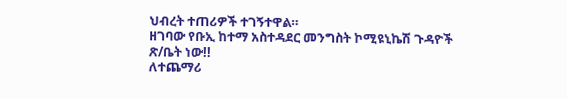ህብረት ተጠሪዎች ተገኝተዋል።
ዘገባው የቡኢ ከተማ አስተዳደር መንግስት ኮሚዩኒኬሽ ጉዳዮች ጽ/ቤት ነው!!
ለተጨማሪ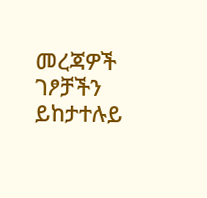መረጃዎች ገፆቻችን ይከታተሉይ